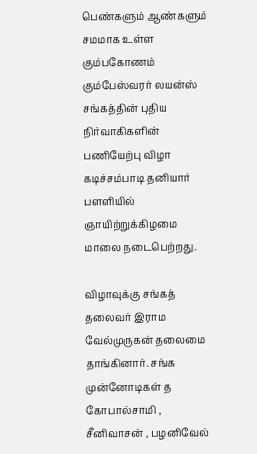பெண்களும் ஆண்களும் சமமாக உள்ள கும்பகோணம் கும்பேஸ்வரர் லயன்ஸ் சங்கத்தின் புதிய நிர்வாகிகளின் பணியேற்பு விழா கடிச்சம்பாடி தனியார் பளளியில் ஞாயிற்றுக்கிழமை மாலை நடைபெற்றது.

விழாவுக்கு சங்கத் தலைவர் இராம வேல்முருகன் தலைமை தாங்கினார். சங்க முன்னோடிகள் த கோபால்சாமி , சீனிவாசன் , பழனிவேல்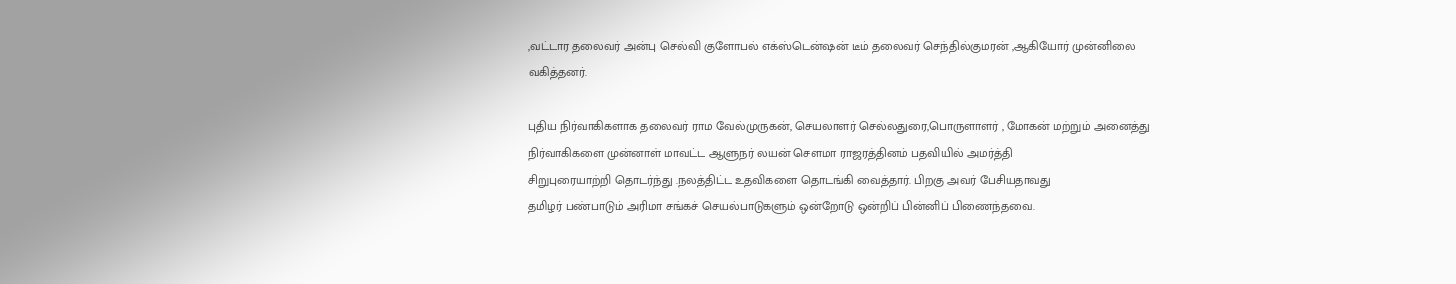,வட்டார தலைவர் அன்பு செல்வி குளோபல் எக்ஸ்டென்ஷன் டீம் தலைவர் செந்தில்குமரன் ,ஆகியோர் முன்னிலை வகித்தனர்.

புதிய நிர்வாகிகளாக தலைவர் ராம வேல்முருகன், செயலாளர் செல்லதுரை,பொருளாளர் , மோகன் மற்றும் அனைத்து நிர்வாகிகளை முன்னாள் மாவட்ட ஆளுநர் லயன் சௌமா ராஜரத்தினம் பதவியில் அமர்த்தி
சிறுபுரையாற்றி தொடர்ந்து .நலத்திட்ட உதவிகளை தொடங்கி வைத்தார். பிறகு அவர் பேசியதாவது
தமிழர் பண்பாடும் அரிமா சங்கச் செயல்பாடுகளும் ஒன்றோடு ஒன்றிப் பின்னிப் பிணைந்தவை.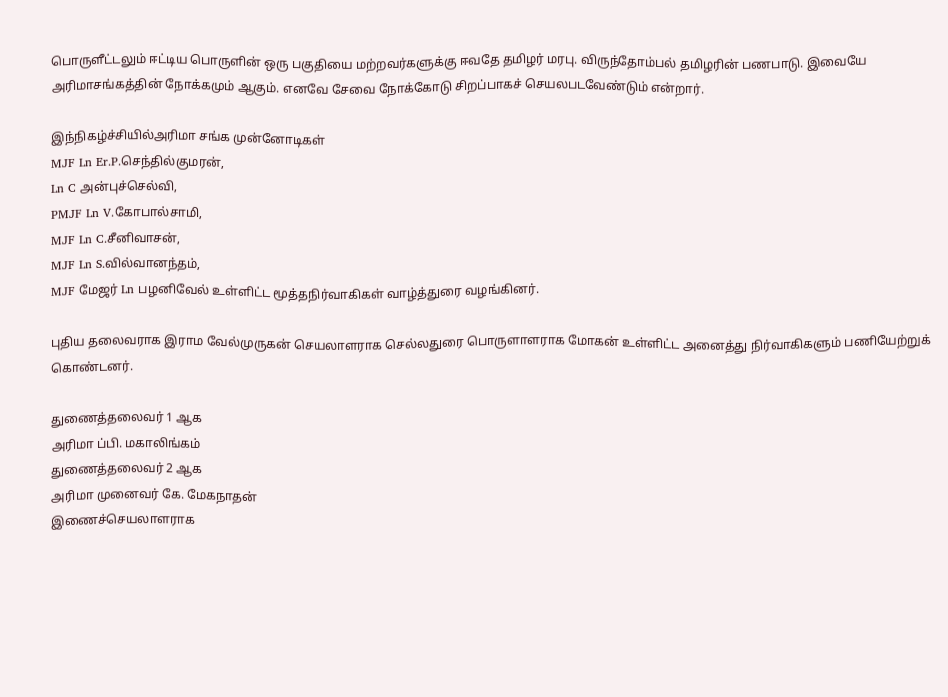பொருளீட்டலும் ஈட்டிய பொருளின் ஒரு பகுதியை மற்றவர்களுக்கு ஈவதே தமிழர் மரபு. விருந்தோம்பல் தமிழரின் பணபாடு. இவையே அரிமாசங்கத்தின் நோக்கமும் ஆகும். எனவே சேவை நோக்கோடு சிறப்பாகச் செயலபடவேண்டும் என்றார்.

இந்நிகழ்ச்சியில்அரிமா சங்க முன்னோடிகள்
MJF Ln Er.P.செந்தில்குமரன்,
Ln C அன்புச்செல்வி,
PMJF Ln V.கோபால்சாமி,
MJF Ln C.சீனிவாசன்,
MJF Ln S.வில்வானந்தம்,
MJF மேஜர் Ln பழனிவேல் உள்ளிட்ட மூத்தநிர்வாகிகள் வாழ்த்துரை வழங்கினர்.

புதிய தலைவராக இராம வேல்முருகன் செயலாளராக செல்லதுரை பொருளாளராக மோகன் உள்ளிட்ட அனைத்து நிர்வாகிகளும் பணியேற்றுக் கொண்டனர்.

துணைத்தலைவர் 1 ஆக
அரிமா ப்பி. மகாலிங்கம்
துணைத்தலைவர் 2 ஆக
அரிமா முனைவர் கே. மேகநாதன்
இணைச்செயலாளராக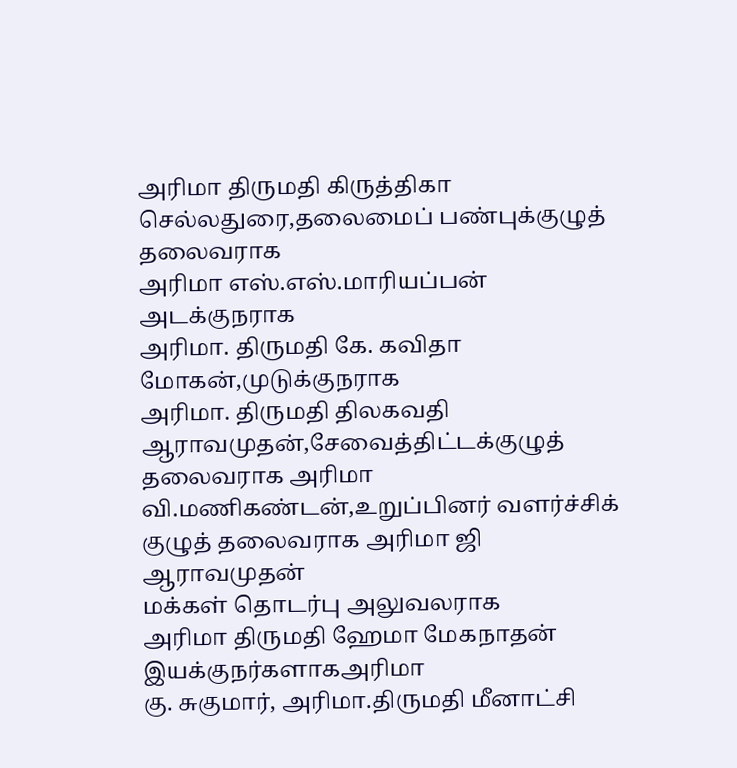அரிமா திருமதி கிருத்திகா செல்லதுரை,தலைமைப் பண்புக்குழுத் தலைவராக
அரிமா எஸ்.எஸ்.மாரியப்பன்
அடக்குநராக
அரிமா. திருமதி கே. கவிதா மோகன்,முடுக்குநராக
அரிமா. திருமதி திலகவதி ஆராவமுதன்,சேவைத்திட்டக்குழுத் தலைவராக அரிமா வி.மணிகண்டன்,உறுப்பினர் வளர்ச்சிக் குழுத் தலைவராக அரிமா ஜி ஆராவமுதன்
மக்கள் தொடர்பு அலுவலராக
அரிமா திருமதி ஹேமா மேகநாதன்
இயக்குநர்களாகஅரிமா
கு. சுகுமார், அரிமா.திருமதி மீனாட்சி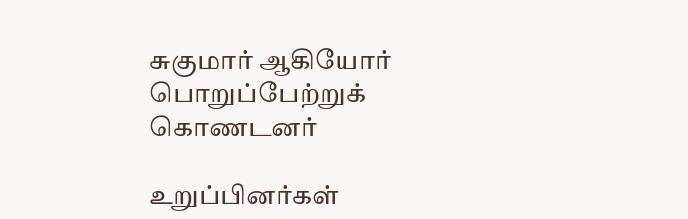சுகுமார் ஆகியோர் பொறுப்பேற்றுக் கொணடனர்

உறுப்பினர்கள்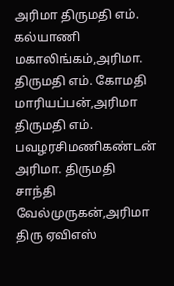அரிமா திருமதி எம். கல்யாணி மகாலிங்கம்,அரிமா. திருமதி எம். கோமதி மாரியப்பன்,அரிமா திருமதி எம். பவழரசிமணிகண்டன்
அரிமா. திருமதி சாந்தி வேல்முருகன்,அரிமா திரு ஏவிஎஸ்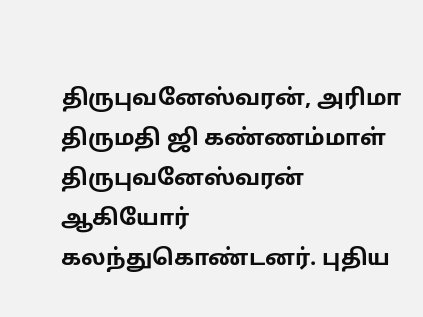திருபுவனேஸ்வரன், அரிமா திருமதி ஜி கண்ணம்மாள் திருபுவனேஸ்வரன் ஆகியோர் கலந்துகொண்டனர். புதிய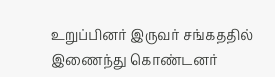உறுப்பினர் இருவர் சங்கததில் இணைந்து கொண்டனர்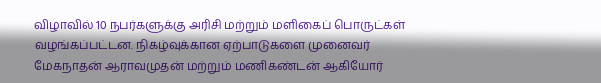விழாவில் 10 நபர்களுக்கு அரிசி மற்றும் மளிகைப் பொருட்கள் வழங்கப்பட்டன. நிகழ்வுக்கான ஏற்பாடுகளை முனைவர் மேகநாதன் ஆராவமுதன் மற்றும் மணிகண்டன் ஆகியோர்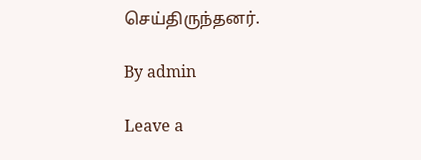செய்திருந்தனர்.

By admin

Leave a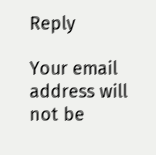Reply

Your email address will not be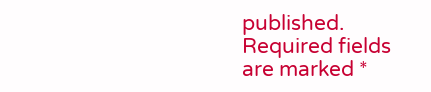published. Required fields are marked *